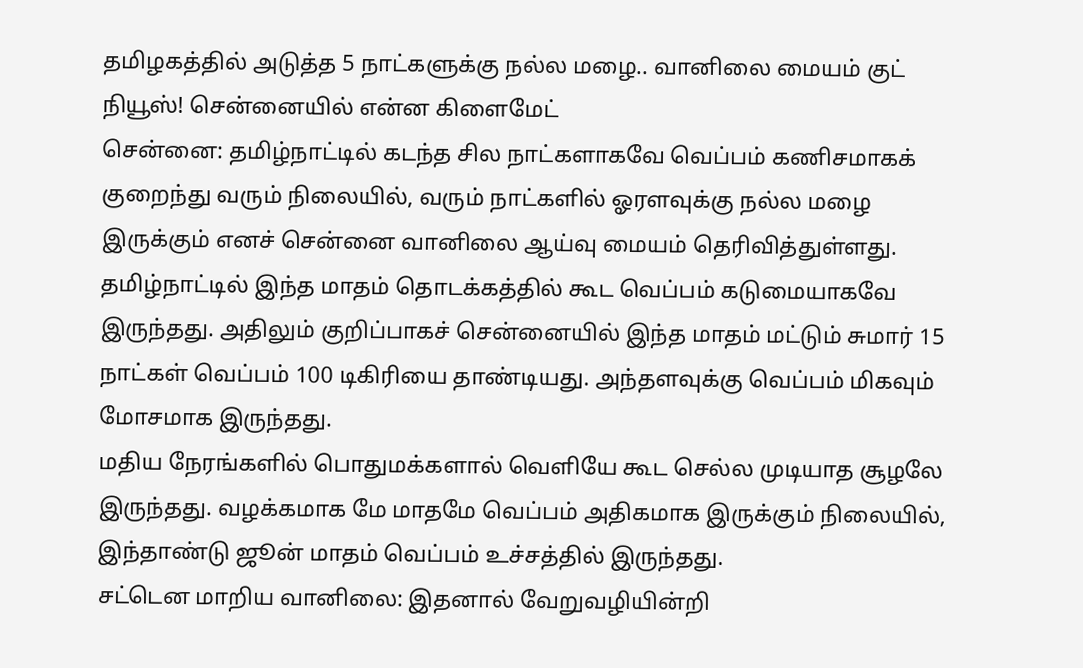தமிழகத்தில் அடுத்த 5 நாட்களுக்கு நல்ல மழை.. வானிலை மையம் குட் நியூஸ்! சென்னையில் என்ன கிளைமேட்
சென்னை: தமிழ்நாட்டில் கடந்த சில நாட்களாகவே வெப்பம் கணிசமாகக் குறைந்து வரும் நிலையில், வரும் நாட்களில் ஓரளவுக்கு நல்ல மழை இருக்கும் எனச் சென்னை வானிலை ஆய்வு மையம் தெரிவித்துள்ளது.
தமிழ்நாட்டில் இந்த மாதம் தொடக்கத்தில் கூட வெப்பம் கடுமையாகவே இருந்தது. அதிலும் குறிப்பாகச் சென்னையில் இந்த மாதம் மட்டும் சுமார் 15 நாட்கள் வெப்பம் 100 டிகிரியை தாண்டியது. அந்தளவுக்கு வெப்பம் மிகவும் மோசமாக இருந்தது.
மதிய நேரங்களில் பொதுமக்களால் வெளியே கூட செல்ல முடியாத சூழலே இருந்தது. வழக்கமாக மே மாதமே வெப்பம் அதிகமாக இருக்கும் நிலையில், இந்தாண்டு ஜூன் மாதம் வெப்பம் உச்சத்தில் இருந்தது.
சட்டென மாறிய வானிலை: இதனால் வேறுவழியின்றி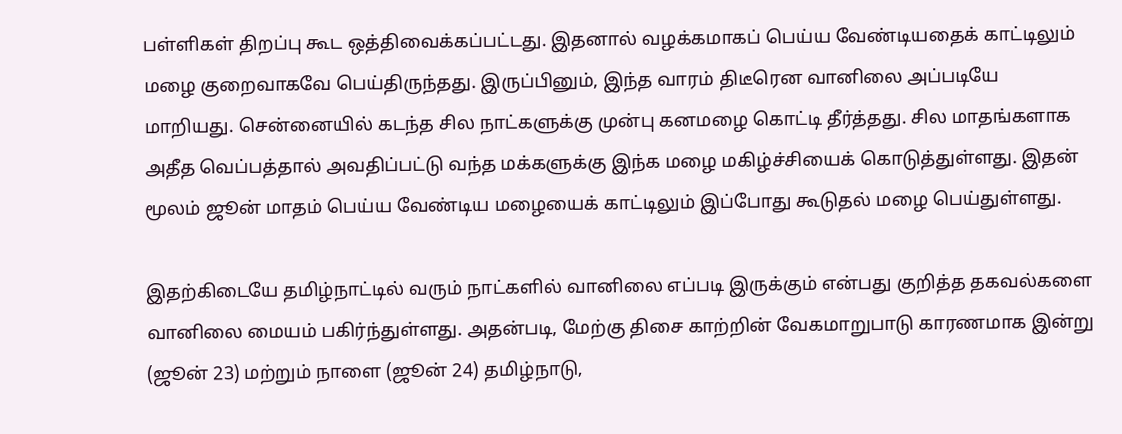பள்ளிகள் திறப்பு கூட ஒத்திவைக்கப்பட்டது. இதனால் வழக்கமாகப் பெய்ய வேண்டியதைக் காட்டிலும் மழை குறைவாகவே பெய்திருந்தது. இருப்பினும், இந்த வாரம் திடீரென வானிலை அப்படியே மாறியது. சென்னையில் கடந்த சில நாட்களுக்கு முன்பு கனமழை கொட்டி தீர்த்தது. சில மாதங்களாக அதீத வெப்பத்தால் அவதிப்பட்டு வந்த மக்களுக்கு இந்க மழை மகிழ்ச்சியைக் கொடுத்துள்ளது. இதன் மூலம் ஜூன் மாதம் பெய்ய வேண்டிய மழையைக் காட்டிலும் இப்போது கூடுதல் மழை பெய்துள்ளது.

இதற்கிடையே தமிழ்நாட்டில் வரும் நாட்களில் வானிலை எப்படி இருக்கும் என்பது குறித்த தகவல்களை வானிலை மையம் பகிர்ந்துள்ளது. அதன்படி, மேற்கு திசை காற்றின் வேகமாறுபாடு காரணமாக இன்று (ஜூன் 23) மற்றும் நாளை (ஜூன் 24) தமிழ்நாடு,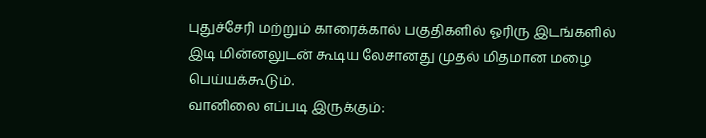புதுச்சேரி மற்றும் காரைக்கால் பகுதிகளில் ஓரிரு இடங்களில் இடி மின்னலுடன் கூடிய லேசானது முதல் மிதமான மழை பெய்யக்கூடும்.
வானிலை எப்படி இருக்கும்: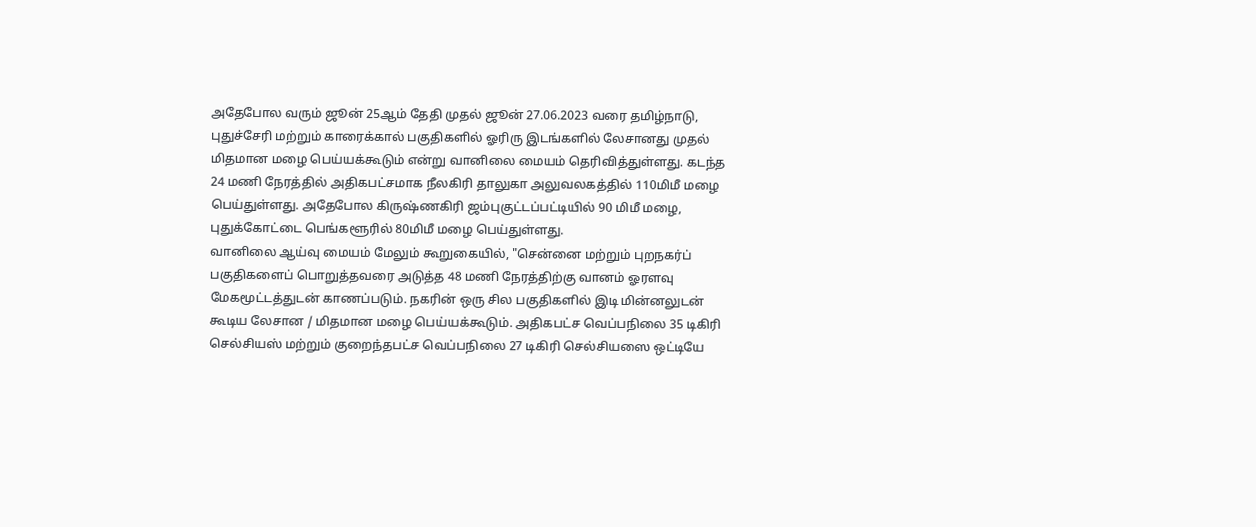அதேபோல வரும் ஜூன் 25ஆம் தேதி முதல் ஜூன் 27.06.2023 வரை தமிழ்நாடு, புதுச்சேரி மற்றும் காரைக்கால் பகுதிகளில் ஓரிரு இடங்களில் லேசானது முதல் மிதமான மழை பெய்யக்கூடும் என்று வானிலை மையம் தெரிவித்துள்ளது. கடந்த 24 மணி நேரத்தில் அதிகபட்சமாக நீலகிரி தாலுகா அலுவலகத்தில் 110மிமீ மழை பெய்துள்ளது. அதேபோல கிருஷ்ணகிரி ஜம்புகுட்டப்பட்டியில் 90 மிமீ மழை, புதுக்கோட்டை பெங்களூரில் 80மிமீ மழை பெய்துள்ளது.
வானிலை ஆய்வு மையம் மேலும் கூறுகையில், "சென்னை மற்றும் புறநகர்ப் பகுதிகளைப் பொறுத்தவரை அடுத்த 48 மணி நேரத்திற்கு வானம் ஓரளவு மேகமூட்டத்துடன் காணப்படும். நகரின் ஒரு சில பகுதிகளில் இடி மின்னலுடன் கூடிய லேசான / மிதமான மழை பெய்யக்கூடும். அதிகபட்ச வெப்பநிலை 35 டிகிரி செல்சியஸ் மற்றும் குறைந்தபட்ச வெப்பநிலை 27 டிகிரி செல்சியஸை ஒட்டியே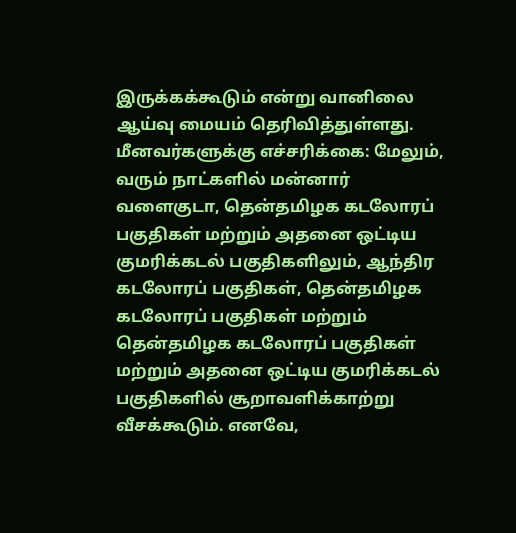இருக்கக்கூடும் என்று வானிலை ஆய்வு மையம் தெரிவித்துள்ளது.
மீனவர்களுக்கு எச்சரிக்கை: மேலும், வரும் நாட்களில் மன்னார் வளைகுடா, தென்தமிழக கடலோரப் பகுதிகள் மற்றும் அதனை ஒட்டிய குமரிக்கடல் பகுதிகளிலும், ஆந்திர கடலோரப் பகுதிகள், தென்தமிழக கடலோரப் பகுதிகள் மற்றும் தென்தமிழக கடலோரப் பகுதிகள் மற்றும் அதனை ஒட்டிய குமரிக்கடல் பகுதிகளில் சூறாவளிக்காற்று வீசக்கூடும். எனவே,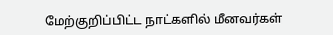மேற்குறிப்பிட்ட நாட்களில் மீனவர்கள்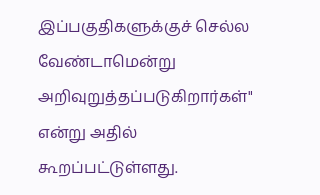இப்பகுதிகளுக்குச் செல்ல வேண்டாமென்று அறிவுறுத்தப்படுகிறார்கள்" என்று அதில் கூறப்பட்டுள்ளது.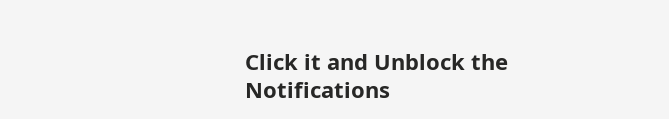Click it and Unblock the Notifications